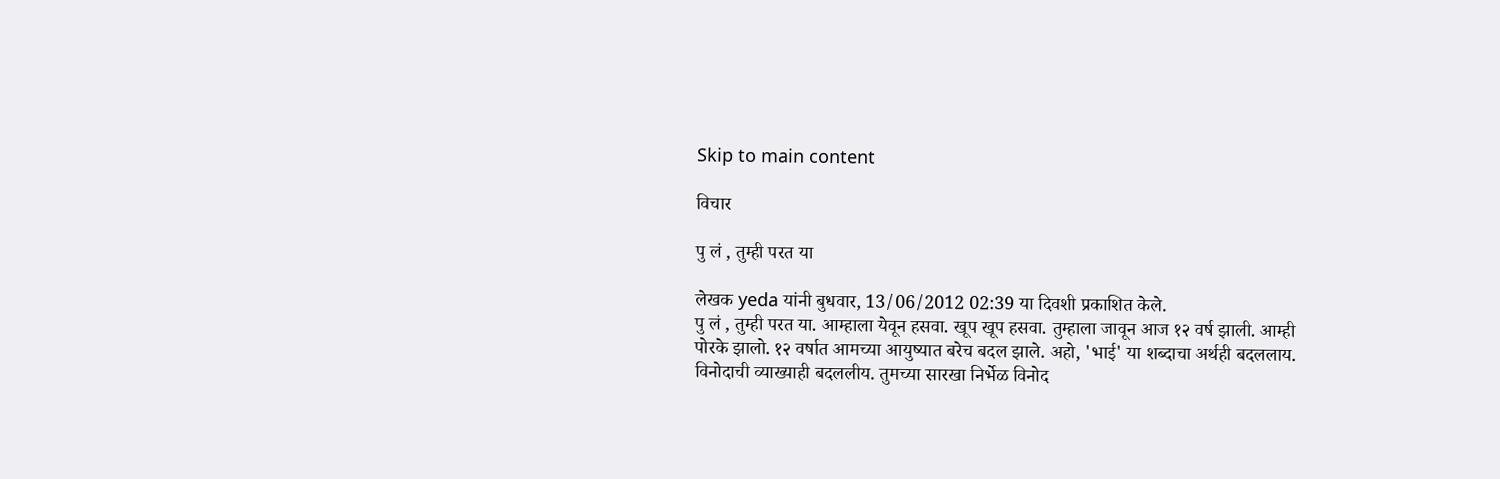Skip to main content

विचार

पु लं , तुम्ही परत या

लेखक yeda यांनी बुधवार, 13/06/2012 02:39 या दिवशी प्रकाशित केले.
पु लं , तुम्ही परत या. आम्हाला येवून हसवा. खूप खूप हसवा. तुम्हाला जावून आज १२ वर्ष झाली. आम्ही पोरके झालो. १२ वर्षात आमच्या आयुष्यात बरेच बदल झाले. अहो, 'भाई' या शब्दाचा अर्थही बदललाय. विनोदाची व्याख्याही बदललीय. तुमच्या सारखा निर्भेळ विनोद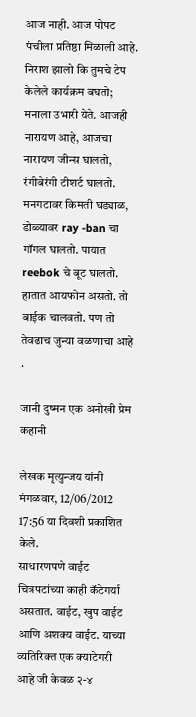आज नाही. आज पोपट पंचीला प्रतिष्ठा मिळाली आहे. निराश झालो कि तुमचे टेप केलेले कार्यक्रम बघतो; मनाला उभारी येते. आजही नारायण आहे, आजचा नारायण जीन्स घालतो, रंगीबेरंगी टीशर्ट घालतो. मनगटावर किमती घड्याळ, डोळ्यावर ray -ban चा गॉगल घालतो. पायात reebok चे बूट घालतो. हातात आयफोन असतो. तो बाईक चालवतो. पण तो तेवढाच जुन्या वळणाचा आहे .

जानी दुष्मन एक अनोखी प्रेम कहानी

लेखक मृत्युन्जय यांनी मंगळवार, 12/06/2012 17:56 या दिवशी प्रकाशित केले.
साधारणपणे वाईट चित्रपटांच्या काही कॅटेगर्या असतात. वाईट, खुप वाईट आणि अशक्य वाईट. याच्या व्यतिरिक्त एक क्याटेगरी आहे जी केवळ २-४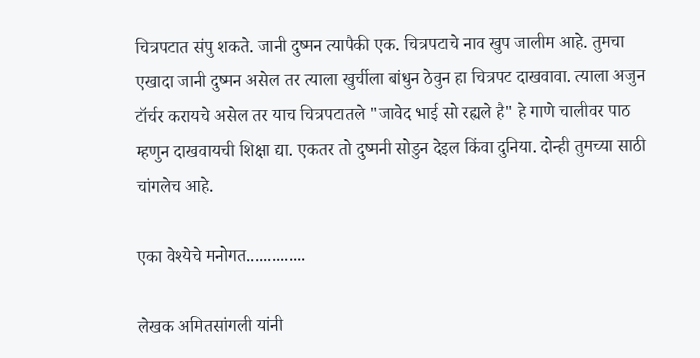चित्रपटात संपु शकते. जानी दुष्मन त्यापैकी एक. चित्रपटाचे नाव खुप जालीम आहे. तुमचा एखादा जानी दुष्मन असेल तर त्याला खुर्चीला बांधुन ठेवुन हा चित्रपट दाखवावा. त्याला अजुन टॉर्चर करायचे असेल तर याच चित्रपटातले "जावेद भाई सो रह्यले है" हे गाणे चालीवर पाठ म्हणुन दाखवायची शिक्षा द्या. एकतर तो दुष्मनी सोडुन देइल किंवा दुनिया. दोन्ही तुमच्या साठी चांगलेच आहे.

एका वेश्येचे मनोगत..............

लेखक अमितसांगली यांनी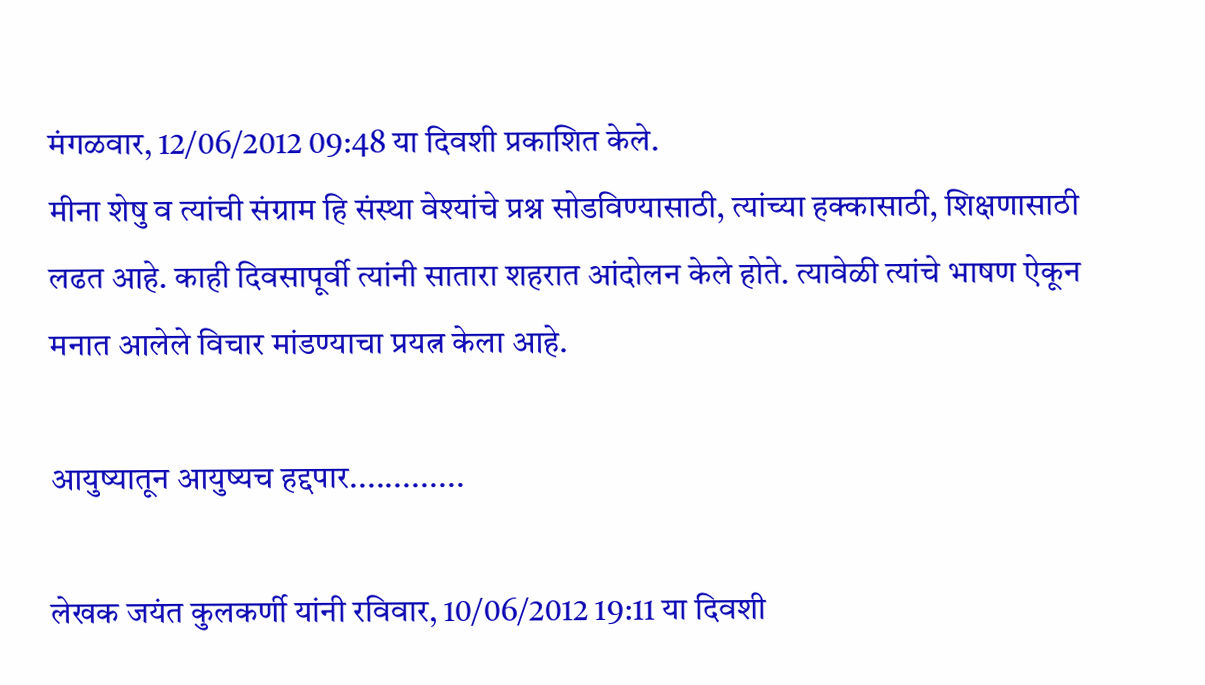मंगळवार, 12/06/2012 09:48 या दिवशी प्रकाशित केले.
मीना शेषु व त्यांची संग्राम हि संस्था वेश्यांचे प्रश्न सोडविण्यासाठी, त्यांच्या हक्कासाठी, शिक्षणासाठी लढत आहे. काही दिवसापूर्वी त्यांनी सातारा शहरात आंदोलन केले होते. त्यावेळी त्यांचे भाषण ऐकून मनात आलेले विचार मांडण्याचा प्रयत्न केला आहे.

आयुष्यातून आयुष्यच हद्दपार.............

लेखक जयंत कुलकर्णी यांनी रविवार, 10/06/2012 19:11 या दिवशी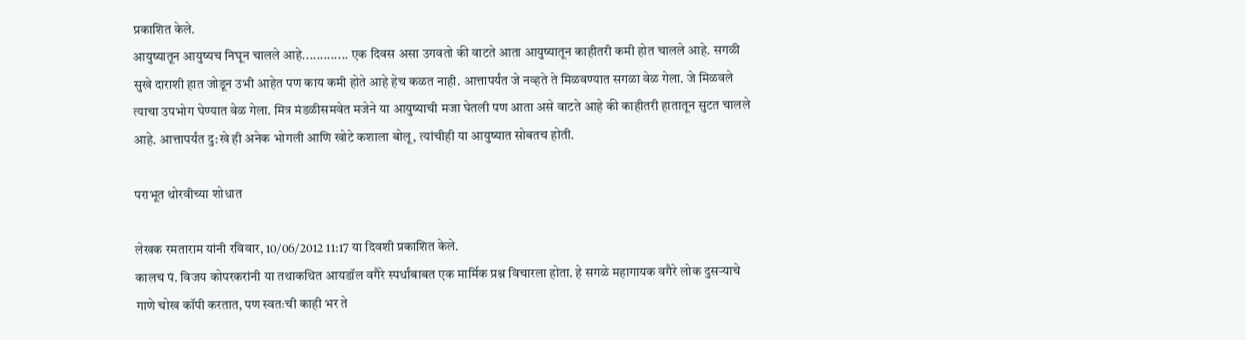प्रकाशित केले.
आयुष्यातून आयुष्यच निघून चालले आहे............. एक दिवस असा उगवतो की वाटते आता आयुष्यातून काहीतरी कमी होत चालले आहे. सगळी सुखे दाराशी हात जोडून उभी आहेत पण काय कमी होते आहे हेच कळत नाही. आत्तापर्यंत जे नव्हते ते मिळवण्यात सगळा वेळ गेला. जे मिळवले त्याचा उपभोग घेण्यात वेळ गेला. मित्र मंडळीसमवेत मजेने या आयुष्याची मजा घेतली पण आता असे वाटते आहे की काहीतरी हातातून सुटत चालले आहे. आत्तापर्यंत दु:खे ही अनेक भोगली आणि खोटे कशाला बोलू, त्यांचीही या आयुष्यात सोबतच होती.

पराभूत थोरवीच्या शोधात

लेखक रमताराम यांनी रविवार, 10/06/2012 11:17 या दिवशी प्रकाशित केले.
कालच पं. विजय कोपरकरांनी या तथाकथित आयडॉल वगैरे स्पर्धांबाबत एक मार्मिक प्रश्न विचारला होता. हे सगळे महागायक वगैरे लोक दुसर्‍याचे गाणे चोख कॉपी करतात, पण स्वतःची काही भर ते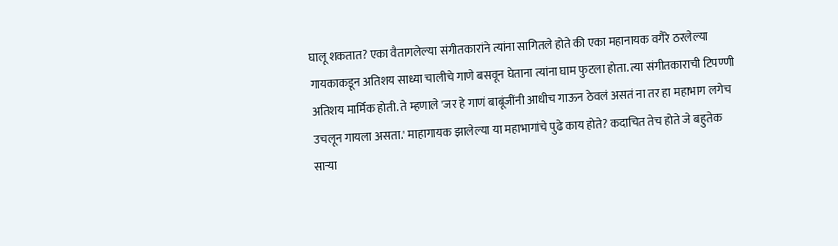घालू शकतात? एका वैतागलेल्या संगीतकारांने त्यांना सागितले होते की एका महानायक वगैरे ठरलेल्या गायकाकडून अतिशय साध्या चालीचे गाणे बसवून घेताना त्यांना घाम फुटला होता. त्या संगीतकाराची टिपण्णी अतिशय मार्मिक होती. ते म्हणाले 'जर हे गाणं बाबूंजींनी आधीच गाऊन ठेवलं असतं ना तर हा महाभाग लगेच उचलून गायला असता.' माहागायक झालेल्या या महाभागांचे पुढे काय होते? कदाचित तेच होते जे बहुतेक सार्‍या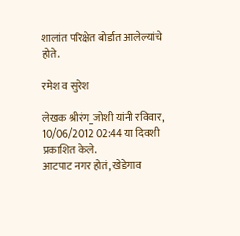शालांत परिक्षेत बोर्डात आलेल्यांचे होते.

रमेश व सुरेश

लेखक श्रीरंग_जोशी यांनी रविवार, 10/06/2012 02:44 या दिवशी प्रकाशित केले.
आटपाट नगर होतं, खेडेगाव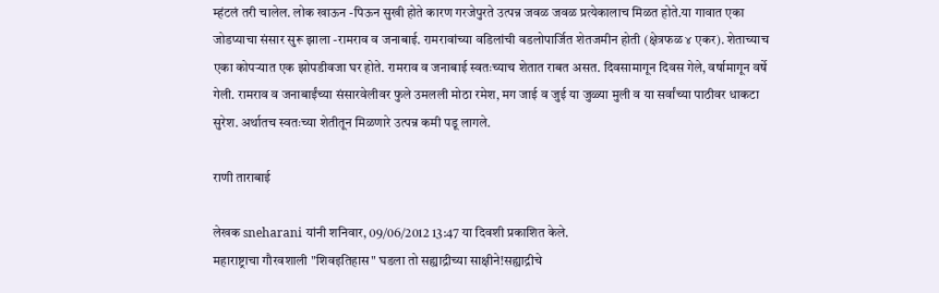म्हंटलं तरी चालेल. लोक खाऊन -पिऊन सुखी होते कारण गरजेपुरते उत्पन्न जवळ जवळ प्रत्येकालाच मिळत होते.या गावात एका जोडप्याचा संसार सुरू झाला -रामराव व जनाबाई. रामरावांच्या वडिलांची वडलोपार्जित शेतजमीन होती (क्षेत्रफळ ४ एकर). शेताच्याच एका कोपऱ्यात एक झोपडीवजा घर होते. रामराव व जनाबाई स्वतःच्याच शेतात राबत असत. दिवसामागून दिवस गेले, वर्षामागून वर्षे गेली. रामराव व जनाबाईंच्या संसारवेलीवर फुले उमलली मोठा रमेश, मग जाई व जुई या जुळ्या मुली व या सर्वांच्या पाठीवर धाकटा सुरेश. अर्थातच स्वतःच्या शेतीतून मिळणारे उत्पन्न कमी पडू लागले.

राणी ताराबाई

लेखक sneharani यांनी शनिवार, 09/06/2012 13:47 या दिवशी प्रकाशित केले.
महाराष्ट्राचा गौरवशाली "शिवइतिहास" घडला तो सह्याद्रीच्या साक्षीने!सह्याद्रीचे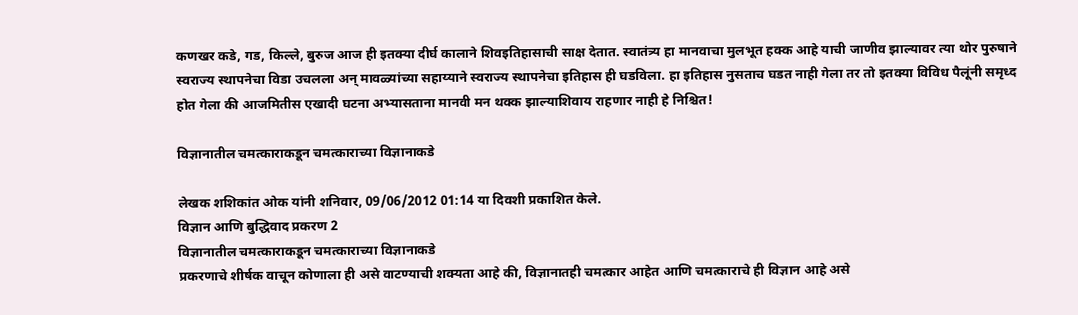कणखर कडे, गड, किल्ले, बुरुज आज ही इतक्या दीर्घ कालाने शिवइतिहासाची साक्ष देतात. स्वातंत्र्य हा मानवाचा मुलभूत हक्क आहे याची जाणीव झाल्यावर त्या थोर पुरुषाने स्वराज्य स्थापनेचा विडा उचलला अन् मावळ्यांच्या सहाय्याने स्वराज्य स्थापनेचा इतिहास ही घडविला. हा इतिहास नुसताच घडत नाही गेला तर तो इतक्या विविध पैलूंनी समृध्द होत गेला की आजमितीस एखादी घटना अभ्यासताना मानवी मन थक्क झाल्याशिवाय राहणार नाही हे निश्चित!

विज्ञानातील चमत्काराकडून चमत्काराच्या विज्ञानाकडे

लेखक शशिकांत ओक यांनी शनिवार, 09/06/2012 01:14 या दिवशी प्रकाशित केले.
विज्ञान आणि बुद्धिवाद प्रकरण 2
विज्ञानातील चमत्काराकडून चमत्काराच्या विज्ञानाकडे
प्रकरणाचे शीर्षक वाचून कोणाला ही असे वाटण्याची शक्यता आहे की, विज्ञानातही चमत्कार आहेत आणि चमत्काराचे ही विज्ञान आहे असे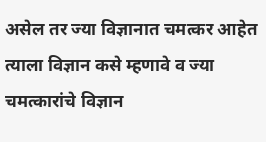असेल तर ज्या विज्ञानात चमत्कर आहेत त्याला विज्ञान कसे म्हणावे व ज्या चमत्कारांचे विज्ञान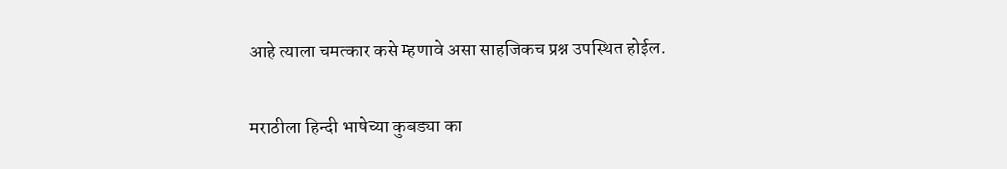आहे त्याला चमत्कार कसे म्हणावे असा साहजिकच प्रश्न उपस्थित होईल.

मराठीला हिन्दी भाषेच्या कुबड्या का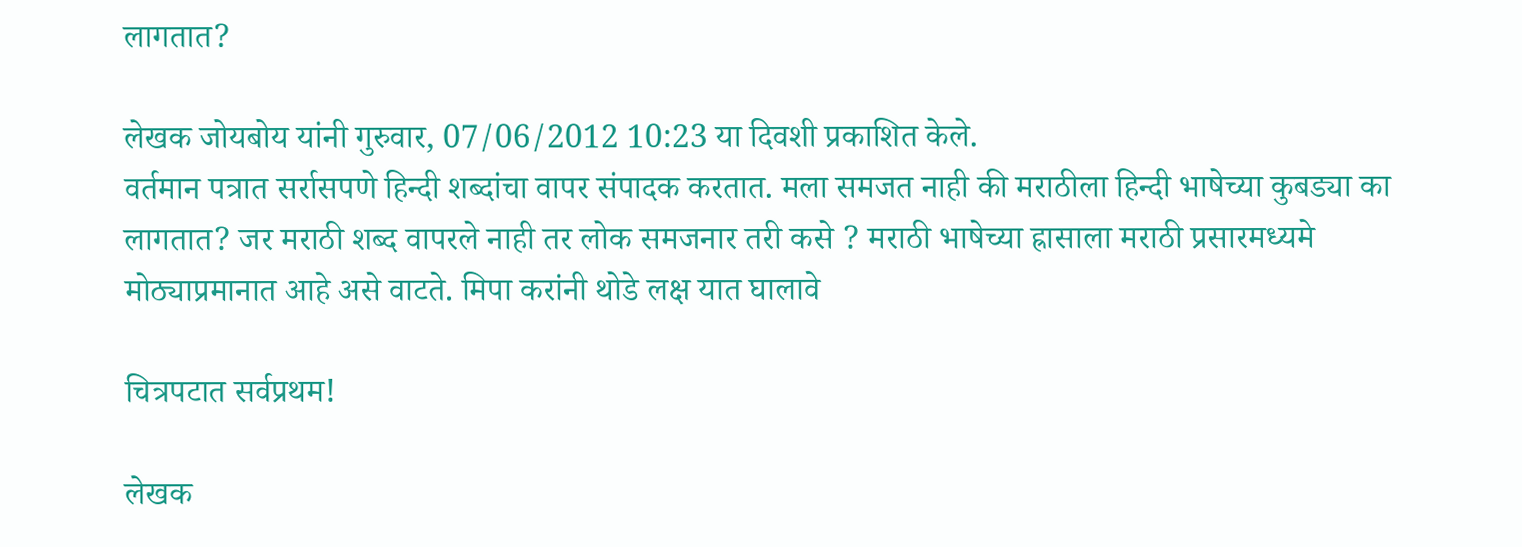लागतात?

लेखक जोयबोय यांनी गुरुवार, 07/06/2012 10:23 या दिवशी प्रकाशित केले.
वर्तमान पत्रात सर्रासपणे हिन्दी शब्दांचा वापर संपादक करतात. मला समजत नाही की मराठीला हिन्दी भाषेच्या कुबड्या का लागतात? जर मराठी शब्द वापरले नाही तर लोक समजनार तरी कसे ? मराठी भाषेच्या ह्रासाला मराठी प्रसारमध्यमे मोठ्याप्रमानात आहे असे वाटते. मिपा करांनी थोडे लक्ष यात घालावे

चित्रपटात सर्वप्रथम!

लेखक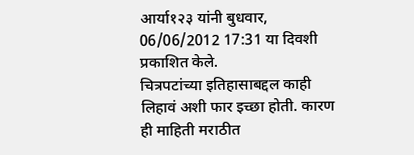आर्या१२३ यांनी बुधवार, 06/06/2012 17:31 या दिवशी प्रकाशित केले.
चित्रपटांच्या इतिहासाबद्दल काही लिहावं अशी फार इच्छा होती. कारण ही माहिती मराठीत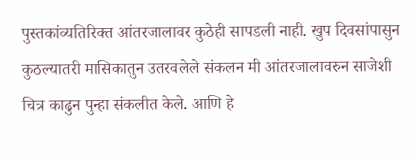पुस्तकांव्यतिरिक्त आंतरजालावर कुठेही सापडली नाही. खुप दिवसांपासुन कुठल्यातरी मासिकातुन उतरवलेले संकलन मी आंतरजालावरुन साजेशी चित्र काढुन पुन्हा संकलीत केले. आणि हे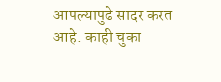आपल्यापुढे सादर करत आहे. काही चुका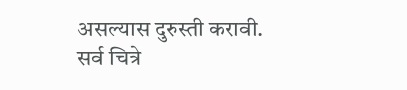असल्यास दुरुस्ती करावी.
सर्व चित्रे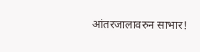आंतरजालावरुन साभार!